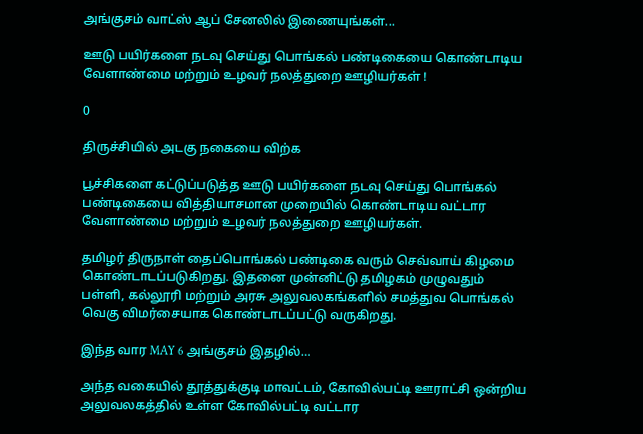அங்குசம் வாட்ஸ் ஆப் சேனலில் இணையுங்கள்...

ஊடு பயிர்களை நடவு செய்து பொங்கல் பண்டிகையை கொண்டாடிய வேளாண்மை மற்றும் உழவர் நலத்துறை ஊழியர்கள் !

0

திருச்சியில் அடகு நகையை விற்க

பூச்சிகளை கட்டுப்படுத்த ஊடு பயிர்களை நடவு செய்து பொங்கல் பண்டிகையை வித்தியாசமான முறையில் கொண்டாடிய வட்டார வேளாண்மை மற்றும் உழவர் நலத்துறை ஊழியர்கள்.

தமிழர் திருநாள் தைப்பொங்கல் பண்டிகை வரும் செவ்வாய் கிழமை கொண்டாடப்படுகிறது. இதனை முன்னிட்டு தமிழகம் முழுவதும் பள்ளி, கல்லூரி மற்றும் அரசு அலுவலகங்களில் சமத்துவ பொங்கல் வெகு விமர்சையாக கொண்டாடப்பட்டு வருகிறது.

இந்த வார MAY 6 அங்குசம் இதழில்…

அந்த வகையில் தூத்துக்குடி மாவட்டம், கோவில்பட்டி ஊராட்சி ஒன்றிய அலுவலகத்தில் உள்ள கோவில்பட்டி வட்டார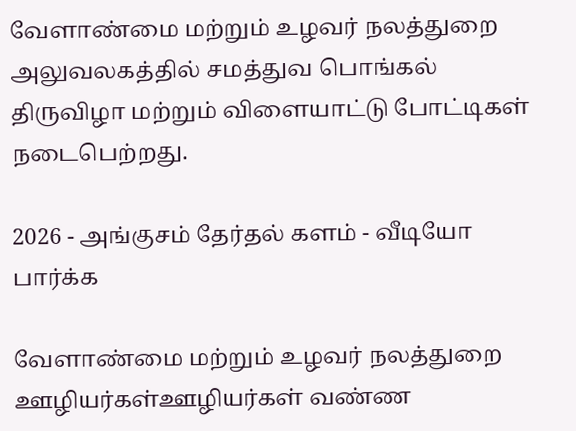வேளாண்மை மற்றும் உழவர் நலத்துறை அலுவலகத்தில் சமத்துவ பொங்கல் திருவிழா மற்றும் விளையாட்டு போட்டிகள் நடைபெற்றது.

2026 - அங்குசம் தேர்தல் களம் - வீடியோ பார்க்க

வேளாண்மை மற்றும் உழவர் நலத்துறை ஊழியர்கள்ஊழியர்கள் வண்ண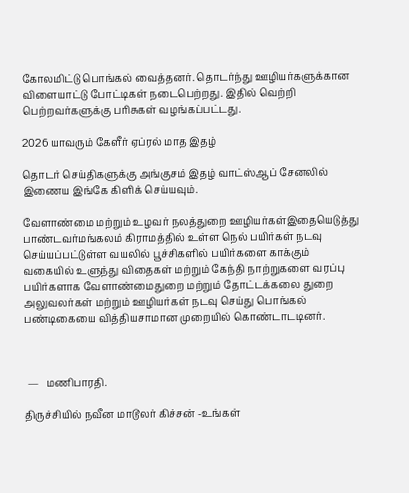கோலமிட்டு பொங்கல் வைத்தனர். தொடர்ந்து ஊழியர்களுக்கான விளையாட்டு போட்டிகள் நடைபெற்றது. இதில் வெற்றி பெற்றவர்களுக்கு பரிசுகள் வழங்கப்பட்டது.

2026 யாவரும் கேளீர் ஏப்ரல் மாத இதழ்

தொடர் செய்திகளுக்கு அங்குசம் இதழ் வாட்ஸ்ஆப் சேனலில் இணைய இங்கே கிளிக் செய்யவும்.

வேளாண்மை மற்றும் உழவர் நலத்துறை ஊழியர்கள்இதையெடுத்து பாண்டவர்மங்கலம் கிராமத்தில் உள்ள நெல் பயிர்கள் நடவு செய்யப்பட்டுள்ள வயலில் பூச்சிகளில் பயிர்களை காக்கும் வகையில் உளுந்து விதைகள் மற்றும் கேந்தி நாற்றுகளை வரப்பு பயிர்களாக வேளாண்மைதுறை மற்றும் தோட்டக்கலை துறை அலுவலர்கள் மற்றும் ஊழியர்கள் நடவு செய்து பொங்கல் பண்டிகையை வித்தியசாமான முறையில் கொண்டாடடினர்.



 —   மணிபாரதி.

திருச்சியில் நவீன மாடூலர் கிச்சன் -உங்கள்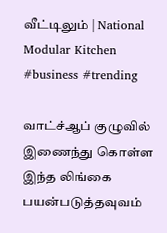வீட்டிலும் | National Modular Kitchen #business #trending

வாட்ச்ஆப் குழுவில் இணைந்து கொள்ள இந்த லிங்கை பயன்படுத்தவுவம்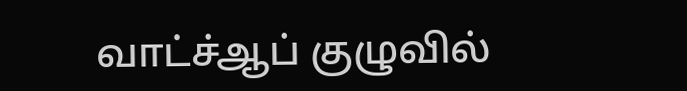வாட்ச்ஆப் குழுவில்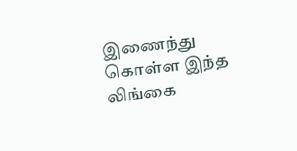இணைந்து கொள்ள இந்த லிங்கை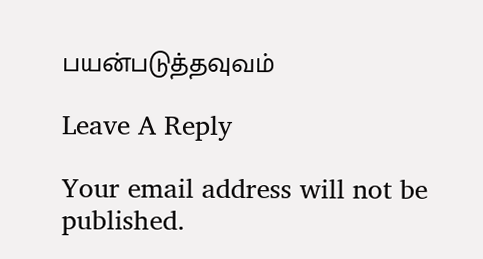பயன்படுத்தவுவம்

Leave A Reply

Your email address will not be published.